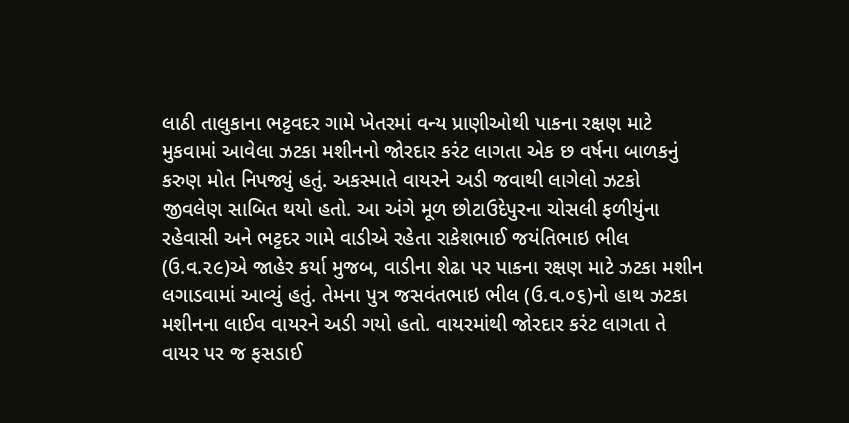લાઠી તાલુકાના ભટ્ટવદર ગામે ખેતરમાં વન્ય પ્રાણીઓથી પાકના રક્ષણ માટે મુકવામાં આવેલા ઝટકા મશીનનો જોરદાર કરંટ લાગતા એક છ વર્ષના બાળકનું કરુણ મોત નિપજ્યું હતું. અકસ્માતે વાયરને અડી જવાથી લાગેલો ઝટકો જીવલેણ સાબિત થયો હતો. આ અંગે મૂળ છોટાઉદેપુરના ચોસલી ફળીયુંના રહેવાસી અને ભટ્ટદર ગામે વાડીએ રહેતા રાકેશભાઈ જયંતિભાઇ ભીલ (ઉ.વ.૨૯)એ જાહેર કર્યા મુજબ, વાડીના શેઢા પર પાકના રક્ષણ માટે ઝટકા મશીન લગાડવામાં આવ્યું હતું. તેમના પુત્ર જસવંતભાઇ ભીલ (ઉ.વ.૦૬)નો હાથ ઝટકા મશીનના લાઈવ વાયરને અડી ગયો હતો. વાયરમાંથી જોરદાર કરંટ લાગતા તે વાયર પર જ ફસડાઈ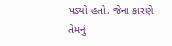પડ્યો હતો. જેના કારણે તેમનું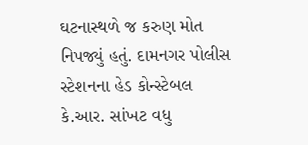ઘટનાસ્થળે જ કરુણ મોત નિપજ્યું હતું. દામનગર પોલીસ સ્ટેશનના હેડ કોન્સ્ટેબલ કે.આર. સાંખટ વધુ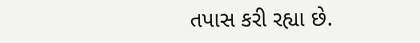તપાસ કરી રહ્યા છે.